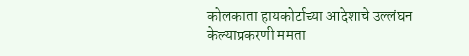कोलकाता हायकोर्टाच्या आदेशाचे उल्लंघन केल्याप्रकरणी ममता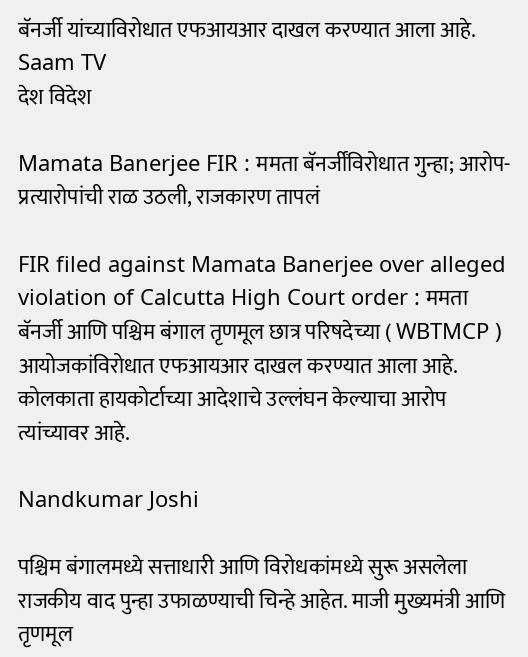बॅनर्जी यांच्याविरोधात एफआयआर दाखल करण्यात आला आहे.  Saam TV
देश विदेश

Mamata Banerjee FIR : ममता बॅनर्जींविरोधात गुन्हा; आरोप-प्रत्यारोपांची राळ उठली, राजकारण तापलं

FIR filed against Mamata Banerjee over alleged violation of Calcutta High Court order : ममता बॅनर्जी आणि पश्चिम बंगाल तृणमूल छात्र परिषदेच्या ( WBTMCP ) आयोजकांविरोधात एफआयआर दाखल करण्यात आला आहे. कोलकाता हायकोर्टाच्या आदेशाचे उल्लंघन केल्याचा आरोप त्यांच्यावर आहे.

Nandkumar Joshi

पश्चिम बंगालमध्ये सत्ताधारी आणि विरोधकांमध्ये सुरू असलेला राजकीय वाद पुन्हा उफाळण्याची चिन्हे आहेत. माजी मुख्यमंत्री आणि तृणमूल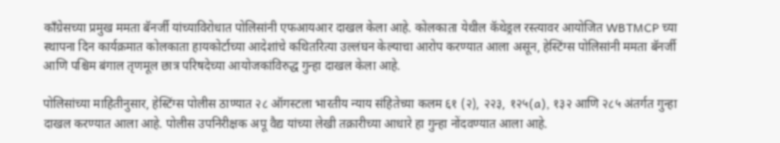काँग्रेसच्या प्रमुख ममता बॅनर्जी यांच्याविरोधात पोलिसांनी एफआयआर दाखल केला आहे. कोलकाता येथील कॅथेड्रल रस्त्यावर आयोजित WBTMCP च्या स्थापना दिन कार्यक्रमात कोलकाता हायकोर्टाच्या आदेशांचे कथितरित्या उल्लंघन केल्याचा आरोप करण्यात आला असून, हेस्टिंग्स पोलिसांनी ममता बॅनर्जी आणि पश्चिम बंगाल तृणमूल छात्र परिषदेच्या आयोजकांविरुद्ध गुन्हा दाखल केला आहे.

पोलिसांच्या माहितीनुसार, हेस्टिंग्स पोलीस ठाण्यात २८ ऑगस्टला भारतीय न्याय संहितेच्या कलम ६१ (२), २२३, १२५(a), १३२ आणि २८५ अंतर्गत गुन्हा दाखल करण्यात आला आहे. पोलीस उपनिरीक्षक अपू वैद्य यांच्या लेखी तक्रारीच्या आधारे हा गुन्हा नोंदवण्यात आला आहे.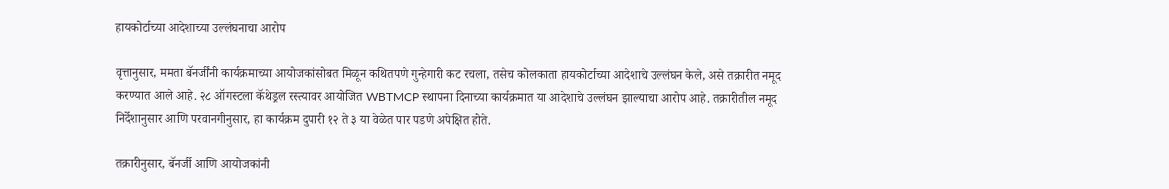हायकोर्टाच्या आदेशाच्या उल्लंघनाचा आरोप

वृत्तानुसार, ममता बॅनर्जींनी कार्यक्रमाच्या आयोजकांसोबत मिळून कथितपणे गुन्हेगारी कट रचला, तसेच कोलकाता हायकोर्टाच्या आदेशाचे उल्लंघन केले, असे तक्रारीत नमूद करण्यात आले आहे. २८ ऑगस्टला कॅथेड्रल रस्त्यावर आयोजित WBTMCP स्थापना दिनाच्या कार्यक्रमात या आदेशाचे उल्लंघन झाल्याचा आरोप आहे. तक्रारीतील नमूद निर्देशानुसार आणि परवानगीनुसार, हा कार्यक्रम दुपारी १२ ते ३ या वेळेत पार पडणे अपेक्षित होते.

तक्रारीनुसार, बॅनर्जी आणि आयोजकांनी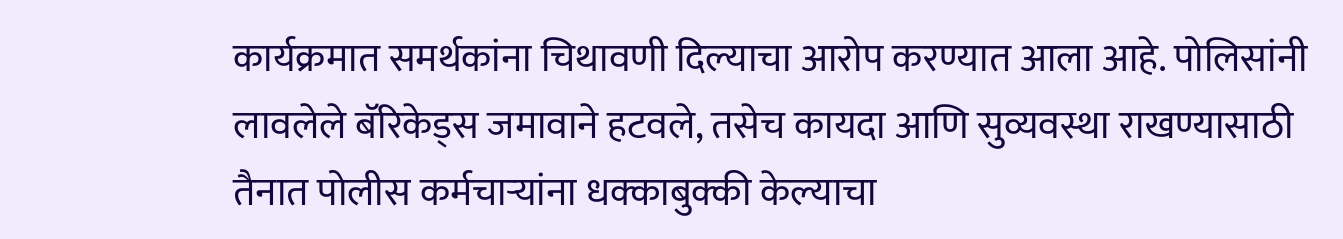कार्यक्रमात समर्थकांना चिथावणी दिल्याचा आरोप करण्यात आला आहे. पोलिसांनी लावलेले बॅरिकेड्स जमावाने हटवले, तसेच कायदा आणि सुव्यवस्था राखण्यासाठी तैनात पोलीस कर्मचाऱ्यांना धक्काबुक्की केल्याचा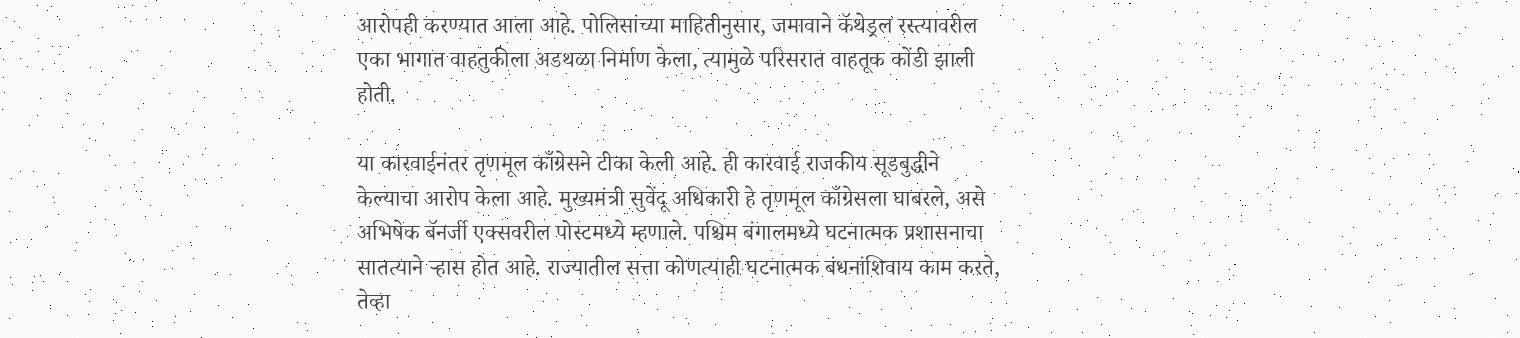आरोपही करण्यात आला आहे. पोलिसांच्या माहितीनुसार, जमावाने कॅथेड्रल रस्त्यावरील एका भागात वाहतुकीला अडथळा निर्माण केला, त्यामुळे परिसरात वाहतूक कोंडी झाली होती.

या कारवाईनंतर तृणमूल काँग्रेसने टीका केली आहे. ही कारवाई राजकीय सूडबुद्धीने केल्याचा आरोप केला आहे. मुख्यमंत्री सुवेंदू अधिकारी हे तृणमूल काँग्रेसला घाबरले, असे अभिषेक बॅनर्जी एक्सवरील पोस्टमध्ये म्हणाले. पश्चिम बंगालमध्ये घटनात्मक प्रशासनाचा सातत्याने ऱ्हास होत आहे. राज्यातील सत्ता कोणत्याही घटनात्मक बंधनांशिवाय काम करते, तेव्हा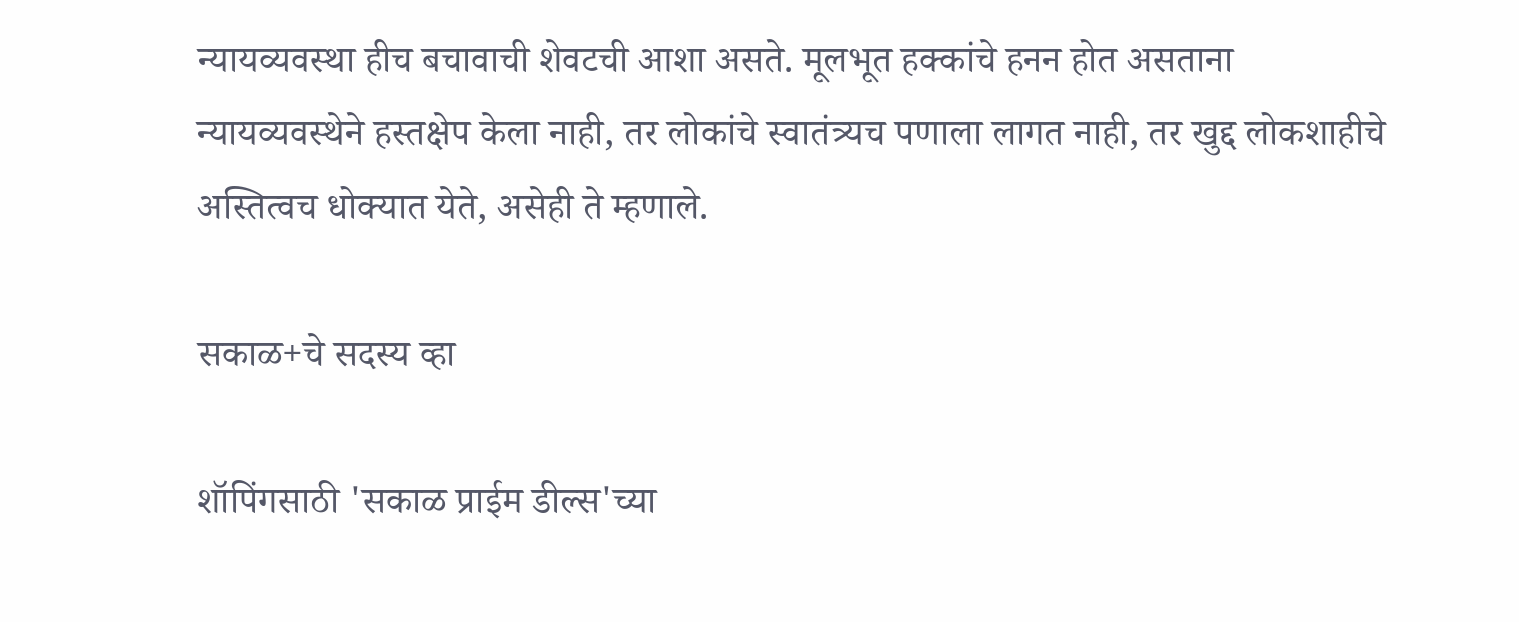न्यायव्यवस्था हीच बचावाची शेवटची आशा असते. मूलभूत हक्कांचे हनन होत असताना न्यायव्यवस्थेने हस्तक्षेप केला नाही, तर लोकांचे स्वातंत्र्यच पणाला लागत नाही, तर खुद्द लोकशाहीचे अस्तित्वच धोक्यात येते, असेही ते म्हणाले.

सकाळ+चे सदस्य व्हा

शॉपिंगसाठी 'सकाळ प्राईम डील्स'च्या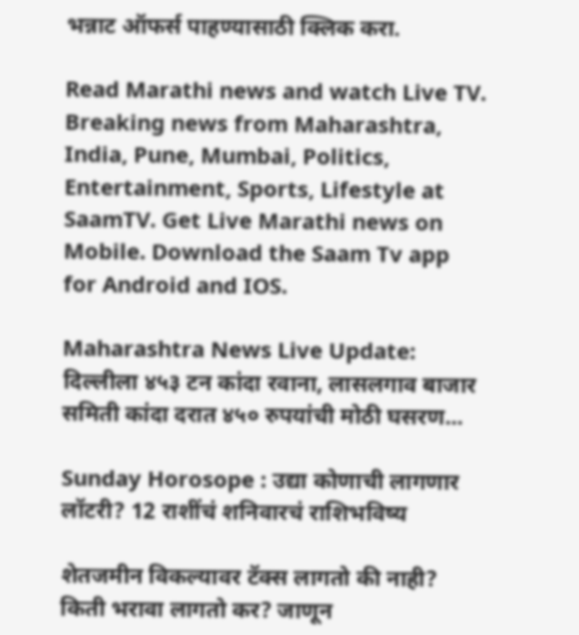भन्नाट ऑफर्स पाहण्यासाठी क्लिक करा.

Read Marathi news and watch Live TV. Breaking news from Maharashtra, India, Pune, Mumbai, Politics, Entertainment, Sports, Lifestyle at SaamTV. Get Live Marathi news on Mobile. Download the Saam Tv app for Android and IOS.

Maharashtra News Live Update: दिल्लीला ४५३ टन कांदा रवाना, लासलगाव बाजार समिती कांदा दरात ४५० रुपयांची मोठी घसरण...

Sunday Horosope : उद्या कोणाची लागणार लॉटरी? 12 राशींचं शनिवारचं राशिभविष्य

शेतजमीन विकल्यावर टॅक्स लागतो की नाही? किती भरावा लागतो कर? जाणून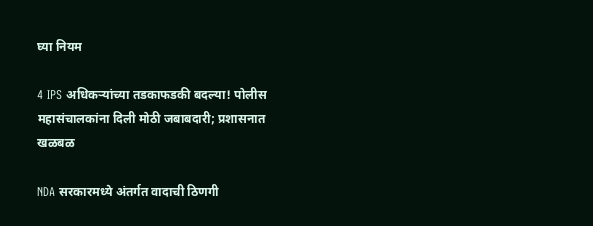घ्या नियम

4 IPS अधिकऱ्यांच्या तडकाफडकी बदल्या! पोलीस महासंचालकांना दिली मोठी जबाबदारी; प्रशासनात खळबळ

NDA सरकारमध्ये अंतर्गत वादाची ठिणगी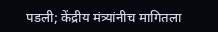पडली; केंद्रीय मंत्र्यांनीच मागितला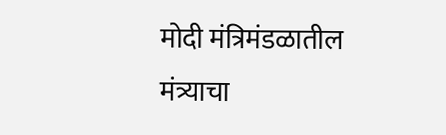मोदी मंत्रिमंडळातील मंत्र्याचा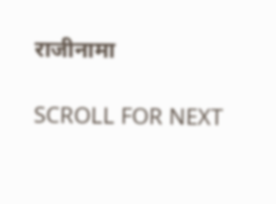राजीनामा

SCROLL FOR NEXT